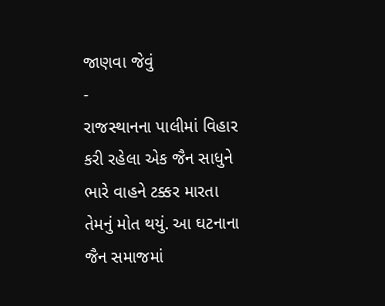જાણવા જેવું
-
રાજસ્થાનના પાલીમાં વિહાર કરી રહેલા એક જૈન સાધુને ભારે વાહને ટક્કર મારતા તેમનું મોત થયું. આ ઘટનાના જૈન સમાજમાં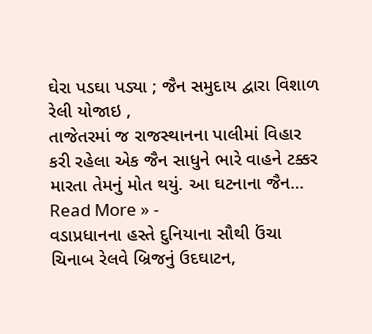ઘેરા પડઘા પડ્યા ; જૈન સમુદાય દ્વારા વિશાળ રેલી યોજાઇ ,
તાજેતરમાં જ રાજસ્થાનના પાલીમાં વિહાર કરી રહેલા એક જૈન સાધુને ભારે વાહને ટક્કર મારતા તેમનું મોત થયું. આ ઘટનાના જૈન…
Read More » -
વડાપ્રધાનના હસ્તે દુનિયાના સૌથી ઉંચા ચિનાબ રેલવે બ્રિજનું ઉદઘાટન,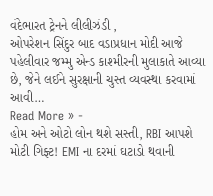વંદેભારત ટ્રેનને લીલીઝંડી ,
ઓપરેશન સિંદુર બાદ વડાપ્રધાન મોદી આજે પહેલીવાર જમ્મુ એન્ડ કાશ્મીરની મુલાકાતે આવ્યા છે, જેને લઈને સુરક્ષાની ચુસ્ત વ્યવસ્થા કરવામાં આવી…
Read More » -
હોમ અને ઓટો લોન થશે સસ્તી, RBI આપશે મોટી ગિફ્ટ! EMI ના દરમાં ઘટાડો થવાની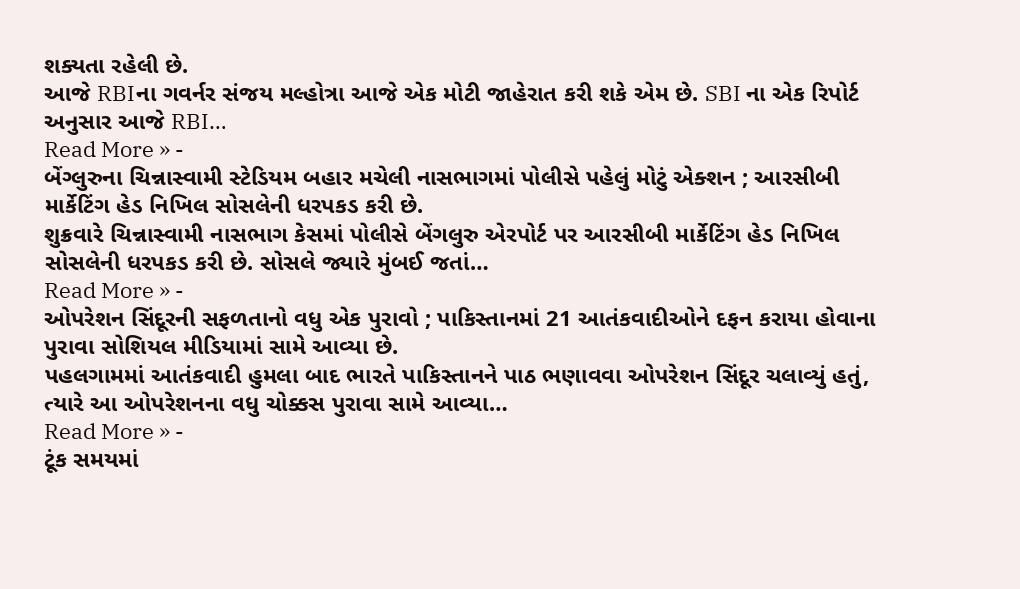શક્યતા રહેલી છે.
આજે RBIના ગવર્નર સંજય મલ્હોત્રા આજે એક મોટી જાહેરાત કરી શકે એમ છે. SBI ના એક રિપોર્ટ અનુસાર આજે RBI…
Read More » -
બેંગ્લુરુના ચિન્નાસ્વામી સ્ટેડિયમ બહાર મચેલી નાસભાગમાં પોલીસે પહેલું મોટું એક્શન ; આરસીબી માર્કેટિંગ હેડ નિખિલ સોસલેની ધરપકડ કરી છે.
શુક્રવારે ચિન્નાસ્વામી નાસભાગ કેસમાં પોલીસે બેંગલુરુ એરપોર્ટ પર આરસીબી માર્કેટિંગ હેડ નિખિલ સોસલેની ધરપકડ કરી છે. સોસલે જ્યારે મુંબઈ જતાં…
Read More » -
ઓપરેશન સિંદૂરની સફળતાનો વધુ એક પુરાવો ; પાકિસ્તાનમાં 21 આતંકવાદીઓને દફન કરાયા હોવાના પુરાવા સોશિયલ મીડિયામાં સામે આવ્યા છે.
પહલગામમાં આતંકવાદી હુમલા બાદ ભારતે પાકિસ્તાનને પાઠ ભણાવવા ઓપરેશન સિંદૂર ચલાવ્યું હતું, ત્યારે આ ઓપરેશનના વધુ ચોક્કસ પુરાવા સામે આવ્યા…
Read More » -
ટૂંક સમયમાં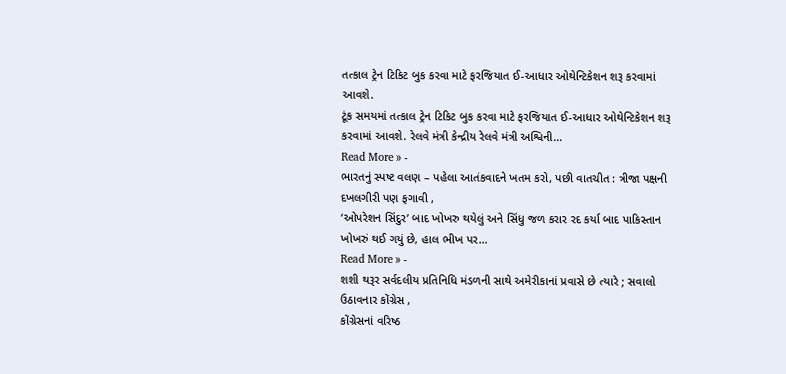તત્કાલ ટ્રેન ટિકિટ બુક કરવા માટે ફરજિયાત ઈ-આધાર ઓથેન્ટિકેશન શરૂ કરવામાં આવશે.
ટૂંક સમયમાં તત્કાલ ટ્રેન ટિકિટ બુક કરવા માટે ફરજિયાત ઈ-આધાર ઓથેન્ટિકેશન શરૂ કરવામાં આવશે. રેલવે મંત્રી કેન્દ્રીય રેલવે મંત્રી અશ્વિની…
Read More » -
ભારતનું સ્પષ્ટ વલણ – પહેલા આતંકવાદને ખતમ કરો, પછી વાતચીત : ત્રીજા પક્ષની દખલગીરી પણ ફગાવી ,
‘ઓપરેશન સિંદુર’ બાદ ખોખરુ થયેલું અને સિંધુ જળ કરાર રદ કર્યા બાદ પાકિસ્તાન ખોખરું થઈ ગયું છે, હાલ ભીખ પર…
Read More » -
શશી થરૂર સર્વદલીય પ્રતિનિધિ મંડળની સાથે અમેરીકાનાં પ્રવાસે છે ત્યારે ; સવાલો ઉઠાવનાર કોંગ્રેસ ,
કોંગ્રેસનાં વરિષ્ઠ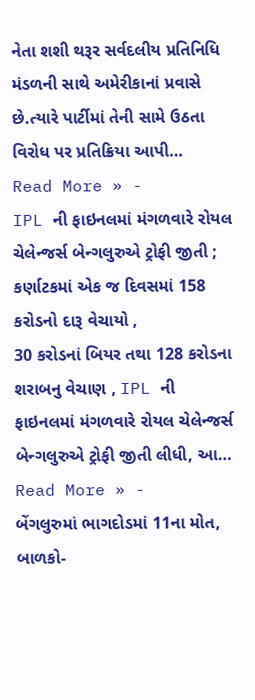નેતા શશી થરૂર સર્વદલીય પ્રતિનિધિ મંડળની સાથે અમેરીકાનાં પ્રવાસે છે.ત્યારે પાર્ટીમાં તેની સામે ઉઠતા વિરોધ પર પ્રતિક્રિયા આપી…
Read More » -
IPL ની ફાઇનલમાં મંગળવારે રોયલ ચેલેન્જર્સ બેન્ગલુરુએ ટ્રોફી જીતી ; કર્ણાટકમાં એક જ દિવસમાં 158 કરોડનો દારૂ વેચાયો ,
30 કરોડનાં બિયર તથા 128 કરોડના શરાબનુ વેચાણ , IPL ની ફાઇનલમાં મંગળવારે રોયલ ચેલેન્જર્સ બેન્ગલુરુએ ટ્રોફી જીતી લીધી, આ…
Read More » -
બેંગલુરુમાં ભાગદોડમાં 11ના મોત, બાળકો-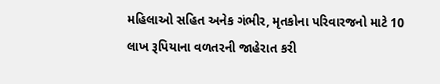મહિલાઓ સહિત અનેક ગંભીર, મૃતકોના પરિવારજનો માટે 10 લાખ રૂપિયાના વળતરની જાહેરાત કરી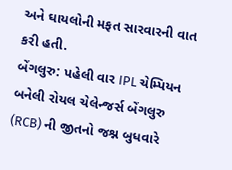અને ઘાયલોની મફત સારવારની વાત કરી હતી.
બેંગલુરુ: પહેલી વાર IPL ચેમ્પિયન બનેલી રોયલ ચેલેન્જર્સ બેંગલુરુ (RCB) ની જીતનો જશ્ન બુધવારે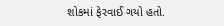શોકમાં ફેરવાઈ ગયો હતો.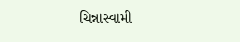ચિન્નાસ્વામી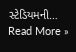સ્ટેડિયમની…
Read More »